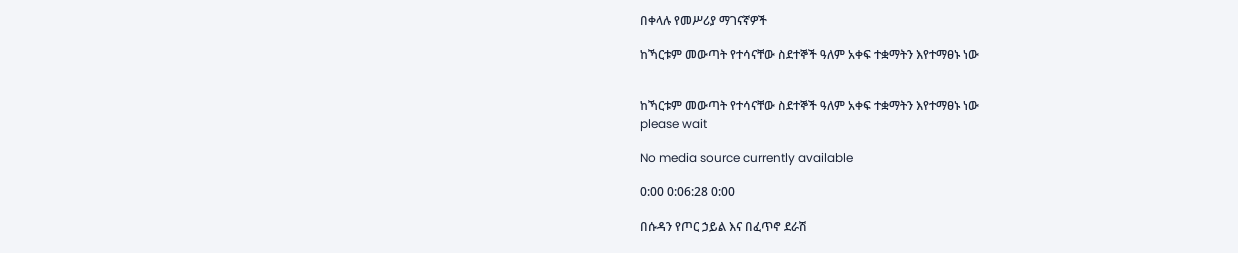በቀላሉ የመሥሪያ ማገናኛዎች

ከኻርቱም መውጣት የተሳናቸው ስደተኞች ዓለም አቀፍ ተቋማትን እየተማፀኑ ነው


ከኻርቱም መውጣት የተሳናቸው ስደተኞች ዓለም አቀፍ ተቋማትን እየተማፀኑ ነው
please wait

No media source currently available

0:00 0:06:28 0:00

በሱዳን የጦር ኃይል እና በፈጥኖ ደራሽ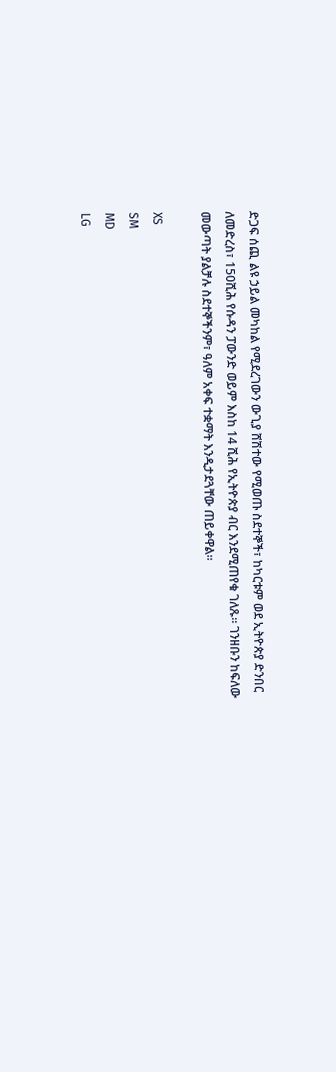ድጋፍ ሰጪ ልዩ ኃይል መካከል የሚደረገውን ውጊያ ሸሽተው የሚወጡ ስደተኞች፣ ከካርቱም ወደ ኢትዮጵያ ድንበር ለመድረስ፣ 150ሺሕ የሱዳን ፓውንድ ወይም እስከ 14 ሺሕ የኢትዮጵያ ብር እንደሚጠየቁ ገለጹ። ገንዘቡን ከፍለው መውጣት ያልቻሉ ስደተኞችንም፣ ዓለም አቀፍ ተቋማት እንዲታደጓቸው ጠይቀዋል።

XS
SM
MD
LG